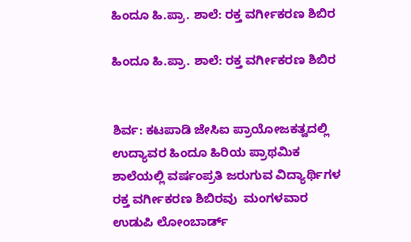ಹಿಂದೂ ಹಿ.ಪ್ರಾ. ಶಾಲೆ: ರಕ್ತ ವರ್ಗೀಕರಣ ಶಿಬಿರ

ಹಿಂದೂ ಹಿ.ಪ್ರಾ. ಶಾಲೆ: ರಕ್ತ ವರ್ಗೀಕರಣ ಶಿಬಿರ


ಶಿರ್ವ: ಕಟಪಾಡಿ ಜೇಸಿಐ ಪ್ರಾಯೋಜಕತ್ವದಲ್ಲಿ ಉದ್ಯಾವರ ಹಿಂದೂ ಹಿರಿಯ ಪ್ರಾಥಮಿಕ ಶಾಲೆಯಲ್ಲಿ ವರ್ಷಂಪ್ರತಿ ಜರುಗುವ ವಿದ್ಯಾರ್ಥಿಗಳ ರಕ್ತ ವರ್ಗೀಕರಣ ಶಿಬಿರವು  ಮಂಗಳವಾರ ಉಡುಪಿ ಲೋಂಬಾರ್ಡ್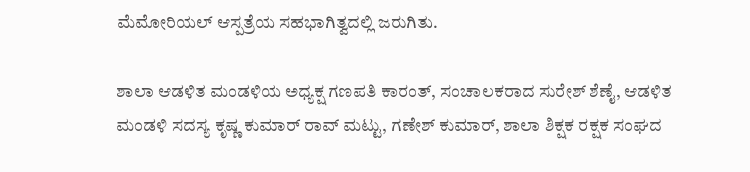ಮೆಮೋರಿಯಲ್ ಆಸ್ಪತ್ರೆಯ ಸಹಭಾಗಿತ್ವದಲ್ಲಿ ಜರುಗಿತು.

ಶಾಲಾ ಆಡಳಿತ ಮಂಡಳಿಯ ಅಧ್ಯಕ್ಷ ಗಣಪತಿ ಕಾರಂತ್, ಸಂಚಾಲಕರಾದ ಸುರೇಶ್ ಶೆಣೈ, ಆಡಳಿತ ಮಂಡಳಿ ಸದಸ್ಯ ಕೃಷ್ಣ ಕುಮಾರ್ ರಾವ್ ಮಟ್ಟು, ಗಣೇಶ್ ಕುಮಾರ್, ಶಾಲಾ ಶಿಕ್ಷಕ ರಕ್ಷಕ ಸಂಘದ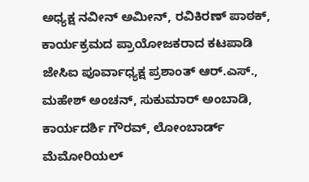ಅಧ್ಯಕ್ಷ ನವೀನ್ ಅಮೀನ್, ರವಿಕಿರಣ್ ಪಾಠಕ್, ಕಾರ್ಯಕ್ರಮದ ಪ್ರಾಯೋಜಕರಾದ ಕಟಪಾಡಿ ಜೇಸಿಐ ಪೂರ್ವಾಧ್ಯಕ್ಷ ಪ್ರಶಾಂತ್ ಆರ್.ಎಸ್., ಮಹೇಶ್ ಅಂಚನ್, ಸುಕುಮಾರ್ ಅಂಬಾಡಿ, ಕಾರ್ಯದರ್ಶಿ ಗೌರವ್, ಲೋಂಬಾರ್ಡ್ ಮೆಮೋರಿಯಲ್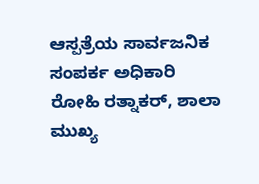ಆಸ್ಪತ್ರೆಯ ಸಾರ್ವಜನಿಕ ಸಂಪರ್ಕ ಅಧಿಕಾರಿ ರೋಹಿ ರತ್ನಾಕರ್, ಶಾಲಾ ಮುಖ್ಯ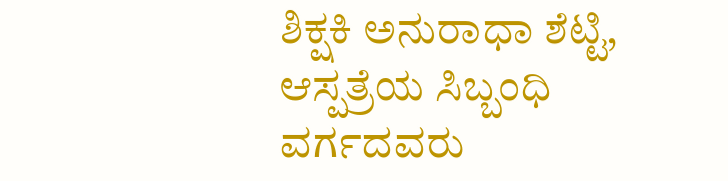ಶಿಕ್ಷಕಿ ಅನುರಾಧಾ ಶೆಟ್ಟಿ, ಆಸ್ಪತ್ರೆಯ ಸಿಬ್ಬಂಧಿ ವರ್ಗದವರು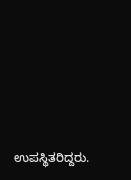ಉಪಸ್ಥಿತರಿದ್ದರು.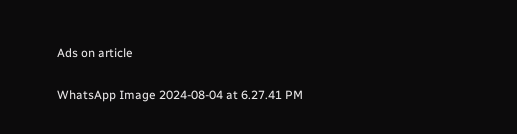Ads on article

WhatsApp Image 2024-08-04 at 6.27.41 PM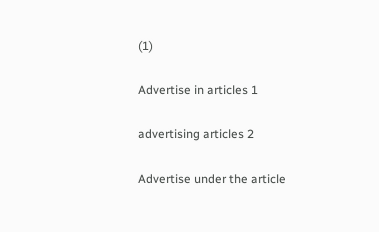(1)

Advertise in articles 1

advertising articles 2

Advertise under the article